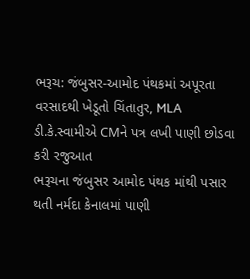ભરૂચ: જંબુસર-આમોદ પંથકમાં અપૂરતા વરસાદથી ખેડૂતો ચિંતાતુર, MLA ડી.કે.સ્વામીએ CMને પત્ર લખી પાણી છોડવા કરી રજુઆત
ભરૂચના જંબુસર આમોદ પંથક માંથી પસાર થતી નર્મદા કેનાલમાં પાણી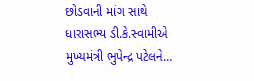છોડવાની માંગ સાથે ધારાસભ્ય ડી.કે.સ્વામીએ મુખ્યમંત્રી ભુપેન્દ્ર પટેલને…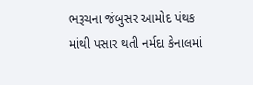ભરૂચના જંબુસર આમોદ પંથક માંથી પસાર થતી નર્મદા કેનાલમાં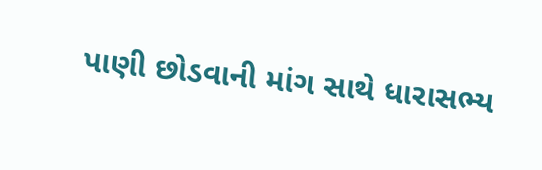પાણી છોડવાની માંગ સાથે ધારાસભ્ય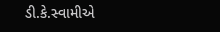ડી.કે.સ્વામીએ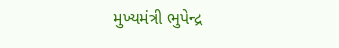મુખ્યમંત્રી ભુપેન્દ્ર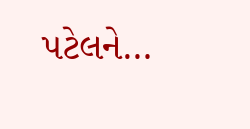પટેલને…